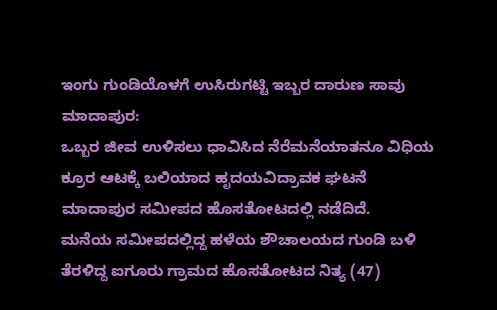ಇಂಗು ಗುಂಡಿಯೊಳಗೆ ಉಸಿರುಗಟ್ಟಿ ಇಬ್ಬರ ದಾರುಣ ಸಾವು
ಮಾದಾಪುರ:
ಒಬ್ಬರ ಜೀವ ಉಳಿಸಲು ಧಾವಿಸಿದ ನೆರೆಮನೆಯಾತನೂ ವಿಧಿಯ ಕ್ರೂರ ಆಟಕ್ಕೆ ಬಲಿಯಾದ ಹೃದಯವಿದ್ರಾವಕ ಘಟನೆ ಮಾದಾಪುರ ಸಮೀಪದ ಹೊಸತೋಟದಲ್ಲಿ ನಡೆದಿದೆ.
ಮನೆಯ ಸಮೀಪದಲ್ಲಿದ್ದ ಹಳೆಯ ಶೌಚಾಲಯದ ಗುಂಡಿ ಬಳಿ ತೆರಳಿದ್ದ ಐಗೂರು ಗ್ರಾಮದ ಹೊಸತೋಟದ ನಿತ್ಯ (47)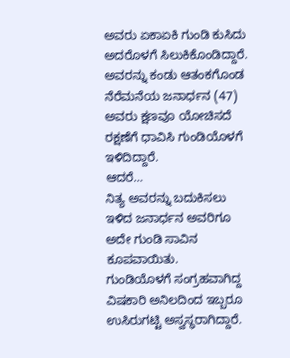ಅವರು ಏಕಾಏಕಿ ಗುಂಡಿ ಕುಸಿದು ಅದರೊಳಗೆ ಸಿಲುಕಿಕೊಂಡಿದ್ದಾರೆ. ಅವರನ್ನು ಕಂಡು ಆತಂಕಗೊಂಡ ನೆರೆಮನೆಯ ಜನಾರ್ಧನ (47) ಅವರು ಕ್ಷಣವೂ ಯೋಚಿಸದೆ ರಕ್ಷಣೆಗೆ ಧಾವಿಸಿ ಗುಂಡಿಯೊಳಗೆ ಇಳಿದಿದ್ದಾರೆ.
ಆದರೆ…
ನಿತ್ಯ ಅವರನ್ನು ಬದುಕಿಸಲು ಇಳಿದ ಜನಾರ್ಧನ ಅವರಿಗೂ ಅದೇ ಗುಂಡಿ ಸಾವಿನ ಕೂಪವಾಯಿತು.
ಗುಂಡಿಯೊಳಗೆ ಸಂಗ್ರಹವಾಗಿದ್ದ ವಿಷಕಾರಿ ಅನಿಲದಿಂದ ಇಬ್ಬರೂ ಉಸಿರುಗಟ್ಟಿ ಅಸ್ವಸ್ಥರಾಗಿದ್ದಾರೆ.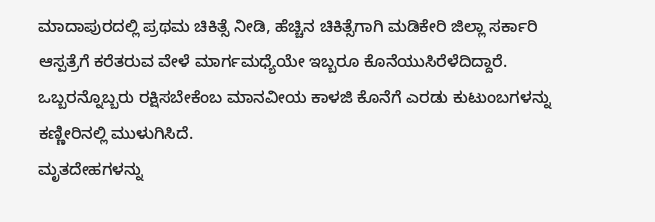ಮಾದಾಪುರದಲ್ಲಿ ಪ್ರಥಮ ಚಿಕಿತ್ಸೆ ನೀಡಿ, ಹೆಚ್ಚಿನ ಚಿಕಿತ್ಸೆಗಾಗಿ ಮಡಿಕೇರಿ ಜಿಲ್ಲಾ ಸರ್ಕಾರಿ ಆಸ್ಪತ್ರೆಗೆ ಕರೆತರುವ ವೇಳೆ ಮಾರ್ಗಮಧ್ಯೆಯೇ ಇಬ್ಬರೂ ಕೊನೆಯುಸಿರೆಳೆದಿದ್ದಾರೆ.
ಒಬ್ಬರನ್ನೊಬ್ಬರು ರಕ್ಷಿಸಬೇಕೆಂಬ ಮಾನವೀಯ ಕಾಳಜಿ ಕೊನೆಗೆ ಎರಡು ಕುಟುಂಬಗಳನ್ನು ಕಣ್ಣೀರಿನಲ್ಲಿ ಮುಳುಗಿಸಿದೆ.
ಮೃತದೇಹಗಳನ್ನು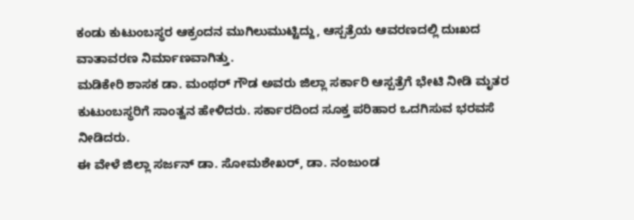ಕಂಡು ಕುಟುಂಬಸ್ಥರ ಆಕ್ರಂದನ ಮುಗಿಲುಮುಟ್ಟಿದ್ದು, ಆಸ್ಪತ್ರೆಯ ಆವರಣದಲ್ಲಿ ದುಃಖದ ವಾತಾವರಣ ನಿರ್ಮಾಣವಾಗಿತ್ತು.
ಮಡಿಕೇರಿ ಶಾಸಕ ಡಾ. ಮಂಥರ್ ಗೌಡ ಅವರು ಜಿಲ್ಲಾ ಸರ್ಕಾರಿ ಆಸ್ಪತ್ರೆಗೆ ಭೇಟಿ ನೀಡಿ ಮೃತರ ಕುಟುಂಬಸ್ಥರಿಗೆ ಸಾಂತ್ವನ ಹೇಳಿದರು. ಸರ್ಕಾರದಿಂದ ಸೂಕ್ತ ಪರಿಹಾರ ಒದಗಿಸುವ ಭರವಸೆ ನೀಡಿದರು.
ಈ ವೇಳೆ ಜಿಲ್ಲಾ ಸರ್ಜನ್ ಡಾ. ಸೋಮಶೇಖರ್, ಡಾ. ನಂಜುಂಡ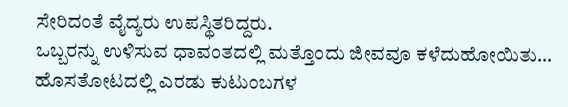ಸೇರಿದಂತೆ ವೈದ್ಯರು ಉಪಸ್ಥಿತರಿದ್ದರು.
ಒಬ್ಬರನ್ನು ಉಳಿಸುವ ಧಾವಂತದಲ್ಲಿ ಮತ್ತೊಂದು ಜೀವವೂ ಕಳೆದುಹೋಯಿತು…
ಹೊಸತೋಟದಲ್ಲಿ ಎರಡು ಕುಟುಂಬಗಳ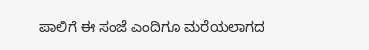ಪಾಲಿಗೆ ಈ ಸಂಜೆ ಎಂದಿಗೂ ಮರೆಯಲಾಗದ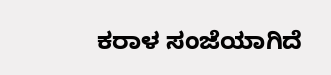ಕರಾಳ ಸಂಜೆಯಾಗಿದೆ